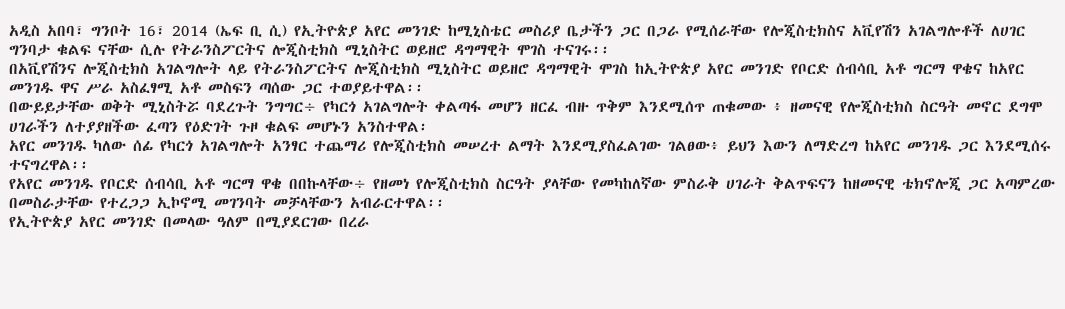አዲስ አበባ፣ ግንቦት 16፣ 2014 (ኤፍ ቢ ሲ) የኢትዮጵያ አየር መንገድ ከሚኒስቴር መስሪያ ቤታችን ጋር በጋራ የሚሰራቸው የሎጂስቲክስና አቪየሽን አገልግሎቶች ለሀገር ግንባታ ቁልፍ ናቸው ሲሉ የትራንስፖርትና ሎጂስቲክስ ሚኒስትር ወይዘሮ ዳግማዊት ሞገስ ተናገሩ፡፡
በአቪየሽንና ሎጂስቲክስ አገልግሎት ላይ የትራንስፖርትና ሎጂስቲክስ ሚኒስትር ወይዘሮ ዳግማዊት ሞገስ ከኢትዮጵያ አየር መንገድ የቦርድ ሰብሳቢ አቶ ግርማ ዋቄና ከአየር መንገዱ ዋና ሥራ አስፈፃሚ አቶ መስፍን ጣሰው ጋር ተወያይተዋል፡፡
በውይይታቸው ወቅት ሚኒስትሯ ባደረጉት ንግግር÷ የካርጎ አገልግሎት ቀልጣፋ መሆን ዘርፈ ብዙ ጥቅም እንደሚሰጥ ጠቁመው ፥ ዘመናዊ የሎጂስቲክስ ስርዓት መኖር ደግሞ ሀገራችን ለተያያዘችው ፈጣን የዕድገት ጉዞ ቁልፍ መሆኑን አንስተዋል፡
አየር መንገዱ ካለው ሰፊ የካርጎ አገልግሎት አንፃር ተጨማሪ የሎጂስቲክስ መሠረተ ልማት እንደሚያስፈልገው ገልፀው፥ ይህን እውን ለማድረግ ከአየር መንገዱ ጋር እንደሚሰሩ ተናግረዋል፡፡
የአየር መንገዱ የቦርድ ሰብሳቢ አቶ ግርማ ዋቄ በበኩላቸው÷ የዘመነ የሎጂስቲክስ ስርዓት ያላቸው የመካከለኛው ምስራቅ ሀገራት ቅልጥፍናን ከዘመናዊ ቴክኖሎጂ ጋር አጣምረው በመስራታቸው የተረጋጋ ኢኮኖሚ መገንባት መቻላቸውን አብራርተዋል፡፡
የኢትዮጵያ አየር መንገድ በመላው ዓለም በሚያደርገው በረራ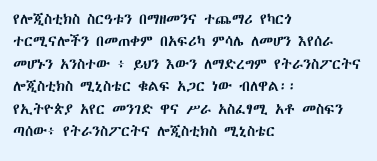የሎጂስቲክስ ስርዓቱን በማዘመንና ተጨማሪ የካርጎ ተርሚናሎችን በመጠቀም በአፍሪካ ምሳሌ ለመሆን እየሰራ መሆኑን አንስተው ፥ ይህን እውን ለማድረግም የትራንስፖርትና ሎጂስቲክስ ሚኒስቴር ቁልፍ አጋር ነው ብለዋል፡፡
የኢትዮጵያ አየር መንገድ ዋና ሥራ አስፈፃሚ አቶ መስፍን ጣሰው፥ የትራንስፖርትና ሎጂስቲክስ ሚኒስቴር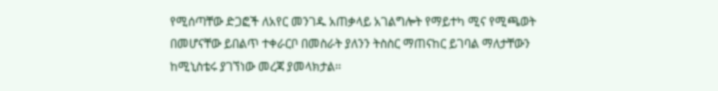የሚሰጣቸው ድጋፎች ለአየር መንገዱ አጠቃላይ አገልግሎት የማይተካ ሚና የሚጫወት በመሆናቸው ይበልጥ ተቀራርቦ በመስራት ያለንን ትስስር ማጠናከር ይገባል ማለታቸውን ከሚኒስቴሩ ያገኘነው መረጃ ያመላክታል፡፡